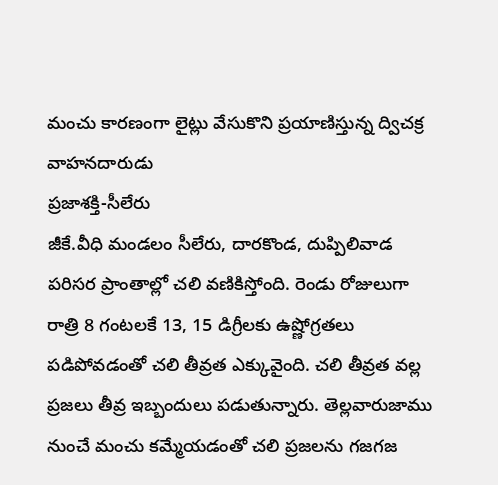మంచు కారణంగా లైట్లు వేసుకొని ప్రయాణిస్తున్న ద్విచక్ర వాహనదారుడు
ప్రజాశక్తి-సీలేరు
జీకే.వీధి మండలం సీలేరు, దారకొండ, దుప్పిలివాడ పరిసర ప్రాంతాల్లో చలి వణికిస్తోంది. రెండు రోజులుగా రాత్రి 8 గంటలకే 13, 15 డిగ్రీలకు ఉష్ణోగ్రతలు పడిపోవడంతో చలి తీవ్రత ఎక్కువైంది. చలి తీవ్రత వల్ల ప్రజలు తీవ్ర ఇబ్బందులు పడుతున్నారు. తెల్లవారుజాము నుంచే మంచు కమ్మేయడంతో చలి ప్రజలను గజగజ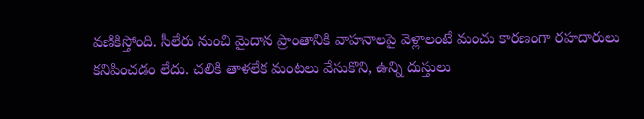వణికిస్తోంది. సీలేరు నుంచి మైదాన ప్రాంతానికి వాహనాలపై వెళ్లాలంటే మంచు కారణంగా రహదారులు కనిపించడం లేదు. చలికి తాళలేక మంటలు వేసుకొని, ఉన్ని దుస్తులు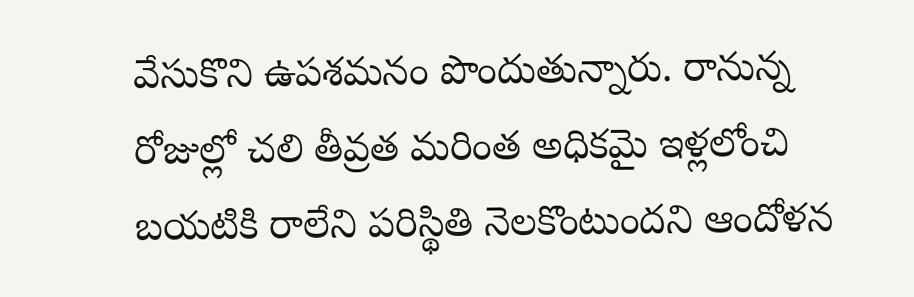వేసుకొని ఉపశమనం పొందుతున్నారు. రానున్న రోజుల్లో చలి తీవ్రత మరింత అధికమై ఇళ్లలోంచి బయటికి రాలేని పరిస్థితి నెలకొంటుందని ఆందోళన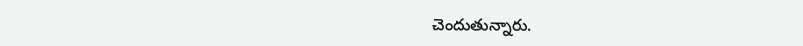చెందుతున్నారు.